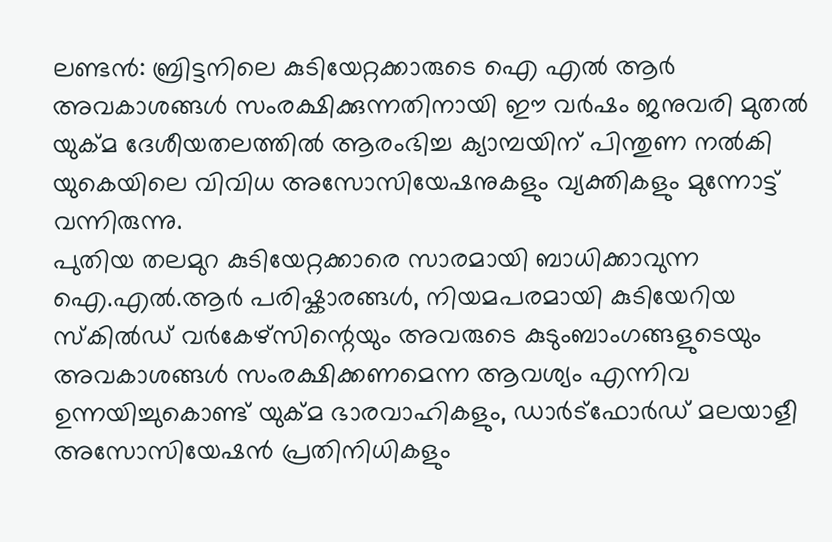ലണ്ടൻ: ബ്രിട്ടനിലെ കുടിയേറ്റക്കാരുടെ ഐ എൽ ആർ അവകാശങ്ങൾ സംരക്ഷിക്കുന്നതിനായി ഈ വർഷം ജനുവരി മുതൽ യുക്മ ദേശീയതലത്തിൽ ആരംഭിച്ച ക്യാമ്പയിന് പിന്തുണ നൽകി യുകെയിലെ വിവിധ അസോസിയേഷനുകളും വ്യക്തികളും മുന്നോട്ട് വന്നിരുന്നു.
പുതിയ തലമുറ കുടിയേറ്റക്കാരെ സാരമായി ബാധിക്കാവുന്ന ഐ.എൽ.ആർ പരിഷ്കാരങ്ങൾ, നിയമപരമായി കുടിയേറിയ സ്കിൽഡ് വർകേഴ്സിന്റെയും അവരുടെ കുടുംബാംഗങ്ങളുടെയും അവകാശങ്ങൾ സംരക്ഷിക്കണമെന്ന ആവശ്യം എന്നിവ ഉന്നയിച്ചുകൊണ്ട് യുക്മ ഭാരവാഹികളും, ഡാർട്ഫോർഡ് മലയാളീ അസോസിയേഷൻ പ്രതിനിധികളും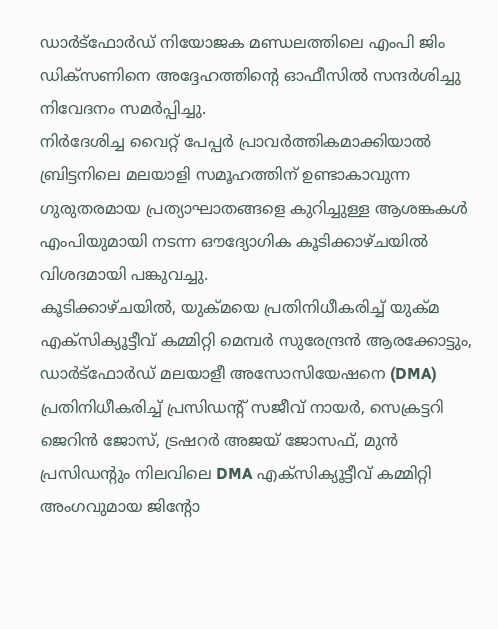ഡാർട്ഫോർഡ് നിയോജക മണ്ഡലത്തിലെ എംപി ജിം ഡിക്സണിനെ അദ്ദേഹത്തിന്റെ ഓഫീസിൽ സന്ദർശിച്ചു നിവേദനം സമർപ്പിച്ചു.
നിർദേശിച്ച വൈറ്റ് പേപ്പർ പ്രാവർത്തികമാക്കിയാൽ ബ്രിട്ടനിലെ മലയാളി സമൂഹത്തിന് ഉണ്ടാകാവുന്ന ഗുരുതരമായ പ്രത്യാഘാതങ്ങളെ കുറിച്ചുള്ള ആശങ്കകൾ എംപിയുമായി നടന്ന ഔദ്യോഗിക കൂടിക്കാഴ്ചയിൽ വിശദമായി പങ്കുവച്ചു.
കൂടിക്കാഴ്ചയിൽ, യുക്മയെ പ്രതിനിധീകരിച്ച് യുക്മ എക്സിക്യൂട്ടീവ് കമ്മിറ്റി മെമ്പർ സുരേന്ദ്രൻ ആരക്കോട്ടും, ഡാർട്ഫോർഡ് മലയാളീ അസോസിയേഷനെ (DMA) പ്രതിനിധീകരിച്ച് പ്രസിഡന്റ് സജീവ് നായർ, സെക്രട്ടറി ജെറിൻ ജോസ്, ട്രഷറർ അജയ് ജോസഫ്, മുൻ പ്രസിഡന്റും നിലവിലെ DMA എക്സിക്യൂട്ടീവ് കമ്മിറ്റി അംഗവുമായ ജിന്റോ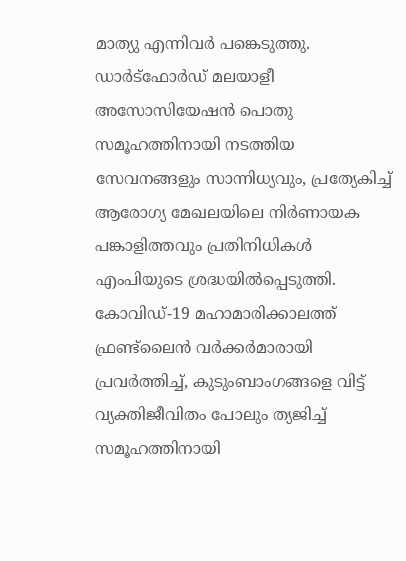മാത്യു എന്നിവർ പങ്കെടുത്തു.
ഡാർട്ഫോർഡ് മലയാളീ അസോസിയേഷൻ പൊതു സമൂഹത്തിനായി നടത്തിയ സേവനങ്ങളും സാന്നിധ്യവും, പ്രത്യേകിച്ച് ആരോഗ്യ മേഖലയിലെ നിർണായക പങ്കാളിത്തവും പ്രതിനിധികൾ എംപിയുടെ ശ്രദ്ധയിൽപ്പെടുത്തി. കോവിഡ്-19 മഹാമാരിക്കാലത്ത് ഫ്രണ്ട്ലൈൻ വർക്കർമാരായി പ്രവർത്തിച്ച്, കുടുംബാംഗങ്ങളെ വിട്ട് വ്യക്തിജീവിതം പോലും ത്യജിച്ച് സമൂഹത്തിനായി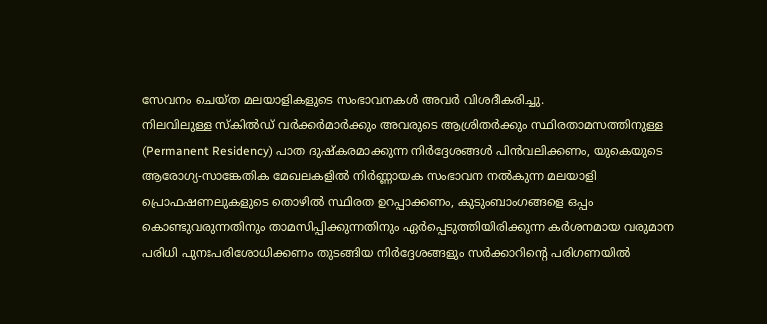സേവനം ചെയ്ത മലയാളികളുടെ സംഭാവനകൾ അവർ വിശദീകരിച്ചു.
നിലവിലുള്ള സ്കിൽഡ് വർക്കർമാർക്കും അവരുടെ ആശ്രിതർക്കും സ്ഥിരതാമസത്തിനുള്ള (Permanent Residency) പാത ദുഷ്കരമാക്കുന്ന നിർദ്ദേശങ്ങൾ പിൻവലിക്കണം, യുകെയുടെ ആരോഗ്യ-സാങ്കേതിക മേഖലകളിൽ നിർണ്ണായക സംഭാവന നൽകുന്ന മലയാളി പ്രൊഫഷണലുകളുടെ തൊഴിൽ സ്ഥിരത ഉറപ്പാക്കണം, കുടുംബാംഗങ്ങളെ ഒപ്പം കൊണ്ടുവരുന്നതിനും താമസിപ്പിക്കുന്നതിനും ഏർപ്പെടുത്തിയിരിക്കുന്ന കർശനമായ വരുമാന പരിധി പുനഃപരിശോധിക്കണം തുടങ്ങിയ നിർദ്ദേശങ്ങളും സർക്കാറിന്റെ പരിഗണയിൽ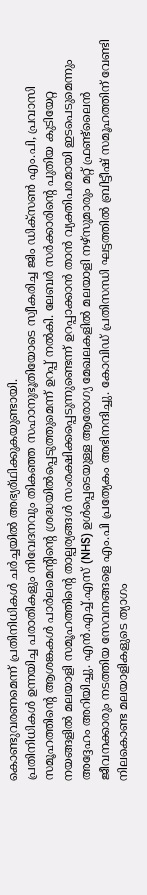കൊണ്ടുവരണമെന്ന് പ്രതിനിധികൾ ചർച്ചയിൽ അഭ്യര്ഥിക്കുകയുണ്ടായി.
പ്രതിനിധികൾ ഉന്നയിച്ച പരാതികളും നിവേദനവും തികഞ്ഞ സഹാനുഭൂതിയോടെ സ്വീകരിച്ച ജിം ഡിക്സൺ എം.പി, പ്രവാസി സമൂഹത്തിന്റെ ആശങ്കകൾ പാർലമെന്റിന്റെ ശ്രദ്ധയിൽപ്പെടുത്തുമെന്ന് ഉറപ്പ് നൽകി. ലേബർ സർക്കാരിന്റെ പുതിയ കുടിയേറ്റ നയങ്ങളിൽ മലയാളി സമൂഹത്തിന്റെ താല്പര്യങ്ങൾ സംരക്ഷിക്കപ്പെടുന്നുണ്ടെന്ന് ഉറപ്പാക്കാൻ താൻ വ്യക്തിപരമായി ഇടപെടുമെന്നും അദ്ദേഹം അറിയിച്ചു. എൻ.എച്ച്.എസ് (NHS) ഉൾപ്പെടെയുള്ള ആരോഗ്യ മേഖലകളിൽ മലയാളി നഴ്സുമാരും മറ്റ് ഫ്രണ്ട്ലൈൻ ജീവനക്കാരും നടത്തിയ സേവനങ്ങളെ എം.പി പ്രത്യേകം അഭിനന്ദിച്ചു. കോവിഡ് പ്രതിസന്ധി ഘട്ടത്തിൽ ബ്രിട്ടീഷ് സമൂഹത്തിന് വേണ്ടി നിലകൊണ്ട മലയാളികളുടെ ത്യാഗം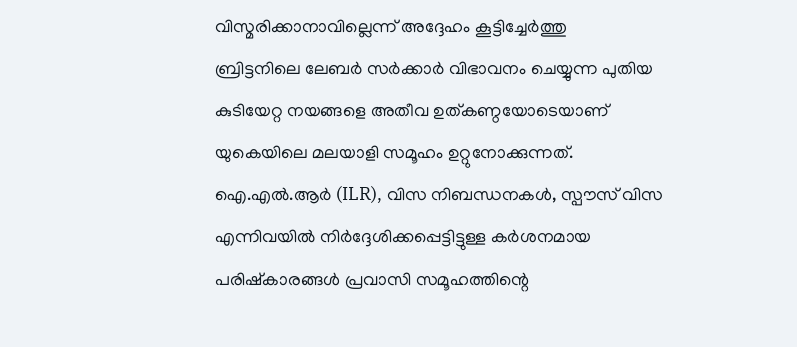വിസ്മരിക്കാനാവില്ലെന്ന് അദ്ദേഹം കൂട്ടിച്ചേർത്തു
ബ്രിട്ടനിലെ ലേബർ സർക്കാർ വിഭാവനം ചെയ്യുന്ന പുതിയ കുടിയേറ്റ നയങ്ങളെ അതീവ ഉത്കണ്ഠയോടെയാണ് യുകെയിലെ മലയാളി സമൂഹം ഉറ്റുനോക്കുന്നത്. ഐ.എൽ.ആർ (ILR), വിസ നിബന്ധനകൾ, സ്പൗസ് വിസ എന്നിവയിൽ നിർദ്ദേശിക്കപ്പെട്ടിട്ടുള്ള കർശനമായ പരിഷ്കാരങ്ങൾ പ്രവാസി സമൂഹത്തിന്റെ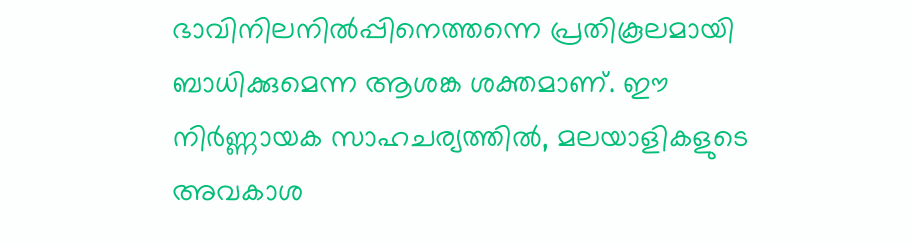ഭാവിനിലനിൽപ്പിനെത്തന്നെ പ്രതികൂലമായി ബാധിക്കുമെന്ന ആശങ്ക ശക്തമാണ്. ഈ നിർണ്ണായക സാഹചര്യത്തിൽ, മലയാളികളുടെ അവകാശ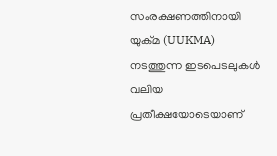സംരക്ഷണത്തിനായി യുക്മ (UUKMA) നടത്തുന്ന ഇടപെടലുകൾ വലിയ പ്രതീക്ഷയോടെയാണ്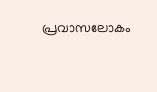പ്രവാസലോകം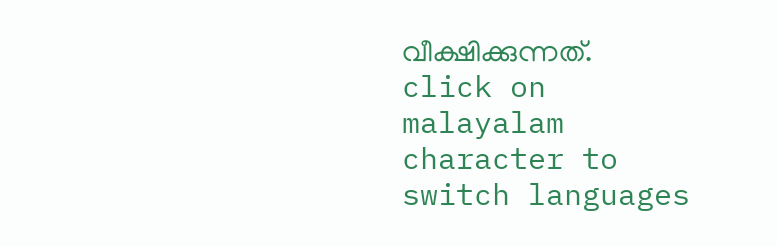വീക്ഷിക്കുന്നത്.
click on malayalam character to switch languages